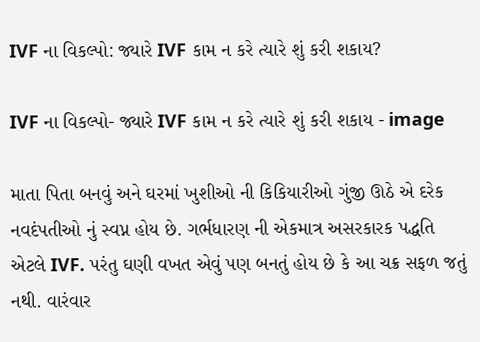IVF ના વિકલ્પો: જ્યારે IVF કામ ન કરે ત્યારે શું કરી શકાય?

IVF ના વિકલ્પો- જ્યારે IVF કામ ન કરે ત્યારે શું કરી શકાય - image

માતા પિતા બનવું અને ઘરમાં ખુશીઓ ની કિકિયારીઓ ગુંજી ઊઠે એ દરેક નવદંપતીઓ નું સ્વપ્ન હોય છે. ગર્ભધારણ ની એકમાત્ર અસરકારક પદ્ધતિ એટલે IVF. પરંતુ ઘણી વખત એવું પણ બનતું હોય છે કે આ ચક્ર સફળ જતું નથી. વારંવાર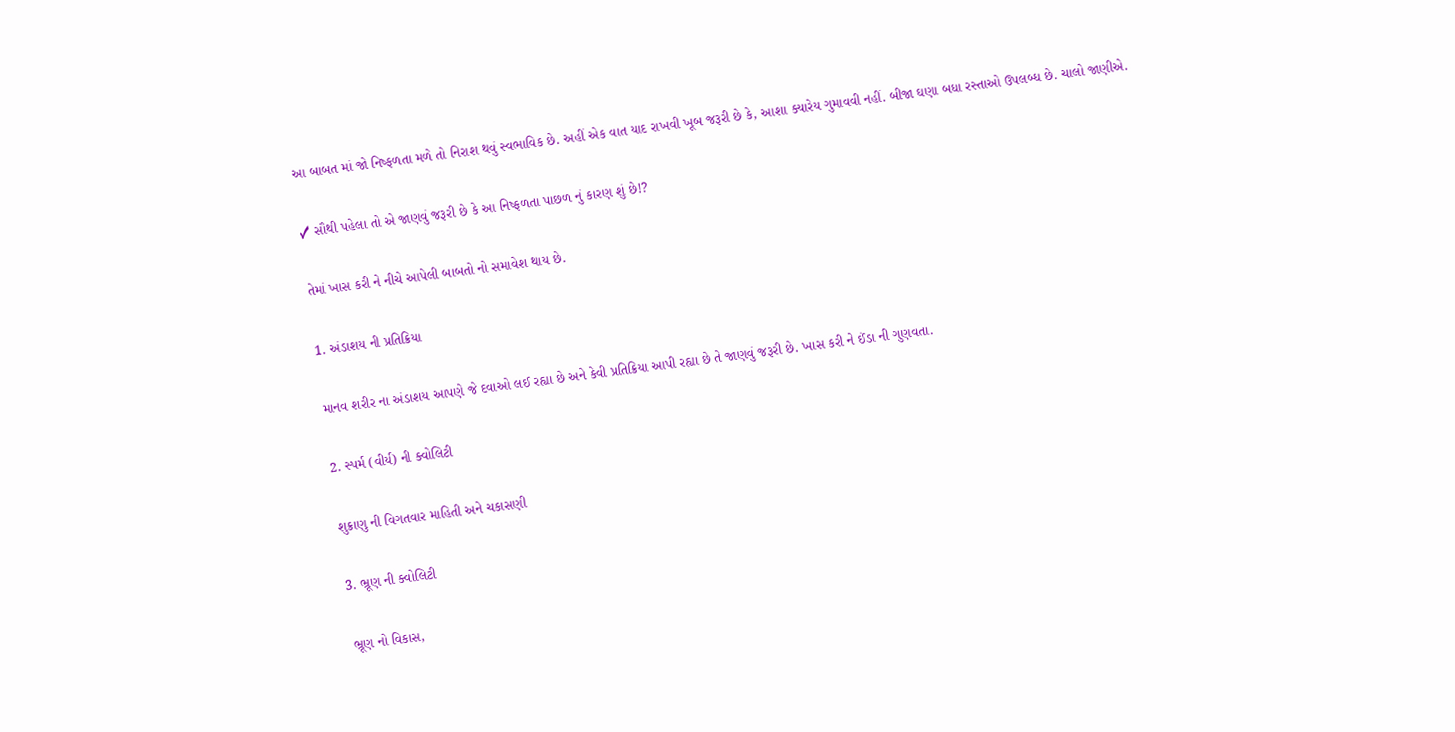આ બાબત માં જો નિષ્ફળતા મળે તો નિરાશ થવું સ્વભાવિક છે. અહીં એક વાત યાદ રાખવી ખૂબ જરૂરી છે કે, આશા ક્યારેય ગુમાવવી નહીં. બીજા ઘણા બધા રસ્તાઓ ઉપલબ્ધ છે. ચાલો જાણીએ.

✓ સૌથી પહેલા તો એ જાણવું જરૂરી છે કે આ નિષ્ફળતા પાછળ નું કારણ શું છે!?

તેમાં ખાસ કરી ને નીચે આપેલી બાબતો નો સમાવેશ થાય છે.

1. અંડાશય ની પ્રતિક્રિયા

માનવ શરીર ના અંડાશય આપણે જે દવાઓ લઈ રહ્યા છે અને કેવી પ્રતિક્રિયા આપી રહ્યા છે તે જાણવું જરૂરી છે. ખાસ કરી ને ઈંડા ની ગુણવતા.

2. સ્પર્મ (વીર્ય) ની ક્વોલિટી

શુક્રાણુ ની વિગતવાર માહિતી અને ચકાસણી

3. ભ્રૂણ ની ક્વોલિટી

ભ્રૂણ નો વિકાસ,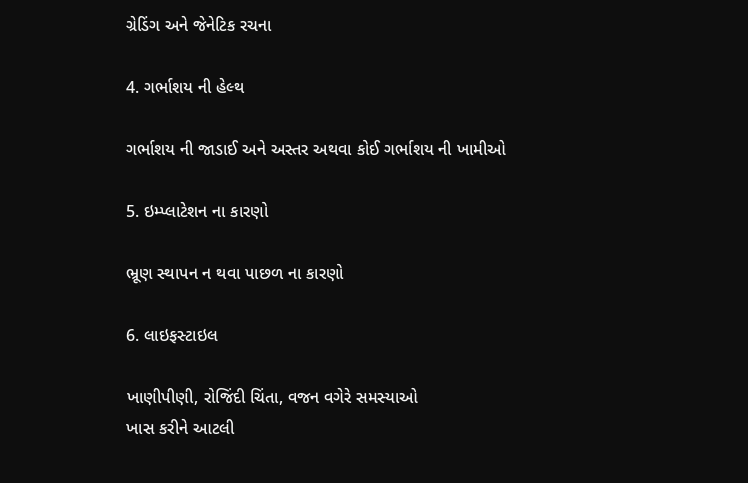ગ્રેડિંગ અને જેનેટિક રચના

4. ગર્ભાશય ની હેલ્થ

ગર્ભાશય ની જાડાઈ અને અસ્તર અથવા કોઈ ગર્ભાશય ની ખામીઓ

5. ઇમ્પ્લાટેશન ના કારણો

ભ્રૂણ સ્થાપન ન થવા પાછળ ના કારણો

6. લાઇફસ્ટાઇલ

ખાણીપીણી, રોજિંદી ચિંતા, વજન વગેરે સમસ્યાઓ
ખાસ કરીને આટલી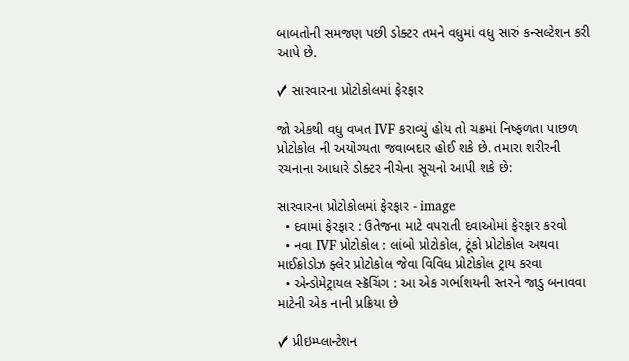બાબતોની સમજણ પછી ડોક્ટર તમને વધુમાં વધુ સારું કન્સલ્ટેશન કરી આપે છે.

✓ સારવારના પ્રોટોકોલમાં ફેરફાર

જો એકથી વધુ વખત IVF કરાવ્યું હોય તો ચક્રમાં નિષ્ફળતા પાછળ પ્રોટોકોલ ની અયોગ્યતા જવાબદાર હોઈ શકે છે. તમારા શરીરની રચનાના આધારે ડોક્ટર નીચેના સૂચનો આપી શકે છે:

સારવારના પ્રોટોકોલમાં ફેરફાર - image
  • દવામાં ફેરફાર : ઉતેજના માટે વપરાતી દવાઓમાં ફેરફાર કરવો
  • નવા IVF પ્રોટોકોલ : લાંબો પ્રોટોકોલ, ટૂંકો પ્રોટોકોલ અથવા માઈક્રોડોઝ ફ્લેર પ્રોટોકોલ જેવા વિવિધ પ્રોટોકોલ ટ્રાય કરવા
  • એન્ડોમેટ્રાયલ સ્ક્રૅચિંગ : આ એક ગર્ભાશયની સ્તરને જાડુ બનાવવા માટેની એક નાની પ્રક્રિયા છે

✓ પ્રીઇમ્પ્લાન્ટેશન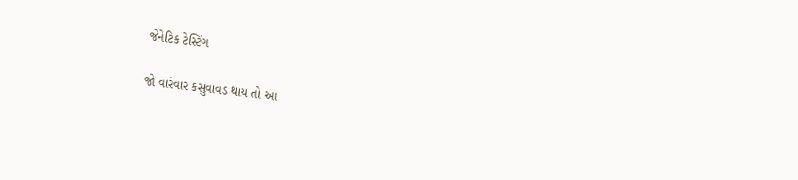જેનેટિક ટેસ્ટિંગ

જો વારંવાર કસુવાવડ થાય તો આ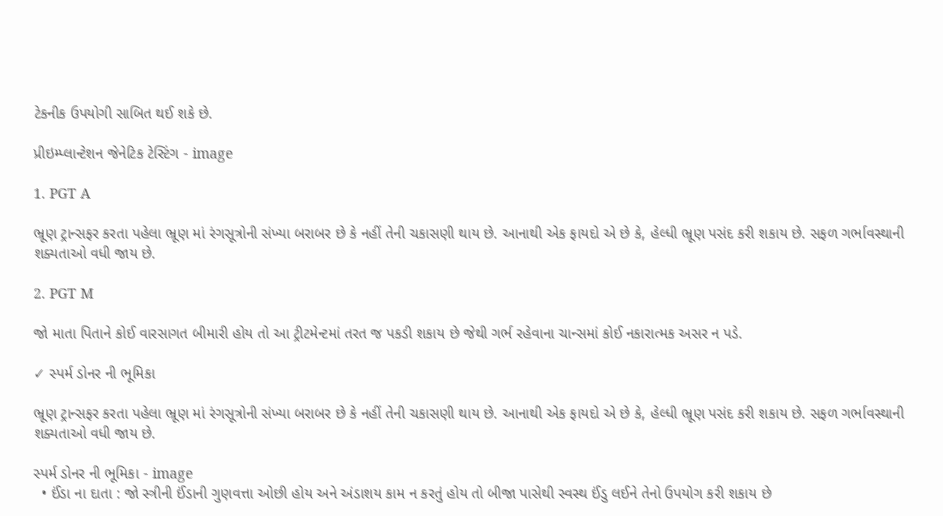ટેકનીક ઉપયોગી સાબિત થઈ શકે છે.

પ્રીઇમ્પ્લાન્ટેશન જેનેટિક ટેસ્ટિંગ - image

1. PGT A

ભ્રૂણ ટ્રાન્સફર કરતા પહેલા ભ્રૂણ માં રંગસૂત્રોની સંખ્યા બરાબર છે કે નહીં તેની ચકાસણી થાય છે. આનાથી એક ફાયદો એ છે કે, હેલ્ધી ભ્રૂણ પસંદ કરી શકાય છે. સફળ ગર્ભાવસ્થાની શક્યતાઓ વધી જાય છે.

2. PGT M

જો માતા પિતાને કોઈ વારસાગત બીમારી હોય તો આ ટ્રીટમેન્ટમાં તરત જ પકડી શકાય છે જેથી ગર્ભ રહેવાના ચાન્સમાં કોઈ નકારાત્મક અસર ન પડે.

✓ સ્પર્મ ડોનર ની ભૂમિકા

ભ્રૂણ ટ્રાન્સફર કરતા પહેલા ભ્રૂણ માં રંગસૂત્રોની સંખ્યા બરાબર છે કે નહીં તેની ચકાસણી થાય છે. આનાથી એક ફાયદો એ છે કે, હેલ્ધી ભ્રૂણ પસંદ કરી શકાય છે. સફળ ગર્ભાવસ્થાની શક્યતાઓ વધી જાય છે.

સ્પર્મ ડોનર ની ભૂમિકા - image
  • ઈંડા ના દાતા : જો સ્ત્રીની ઈંડાની ગુણવત્તા ઓછી હોય અને અંડાશય કામ ન કરતું હોય તો બીજા પાસેથી સ્વસ્થ ઈંડુ લઈને તેનો ઉપયોગ કરી શકાય છે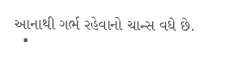આનાથી ગર્ભ રહેવાનો ચાન્સ વધે છે.
  •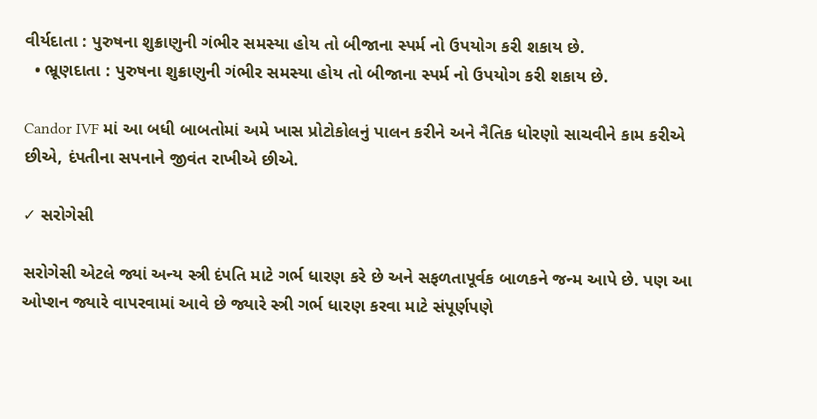વીર્યદાતા : પુરુષના શુક્રાણુની ગંભીર સમસ્યા હોય તો બીજાના સ્પર્મ નો ઉપયોગ કરી શકાય છે.
  • ભ્રૂણદાતા : પુરુષના શુક્રાણુની ગંભીર સમસ્યા હોય તો બીજાના સ્પર્મ નો ઉપયોગ કરી શકાય છે.

Candor IVF માં આ બધી બાબતોમાં અમે ખાસ પ્રોટોકોલનું પાલન કરીને અને નૈતિક ધોરણો સાચવીને કામ કરીએ છીએ, દંપતીના સપનાને જીવંત રાખીએ છીએ.

✓ સરોગેસી

સરોગેસી એટલે જ્યાં અન્ય સ્ત્રી દંપતિ માટે ગર્ભ ધારણ કરે છે અને સફળતાપૂર્વક બાળકને જન્મ આપે છે. પણ આ ઓપ્શન જ્યારે વાપરવામાં આવે છે જ્યારે સ્ત્રી ગર્ભ ધારણ કરવા માટે સંપૂર્ણપણે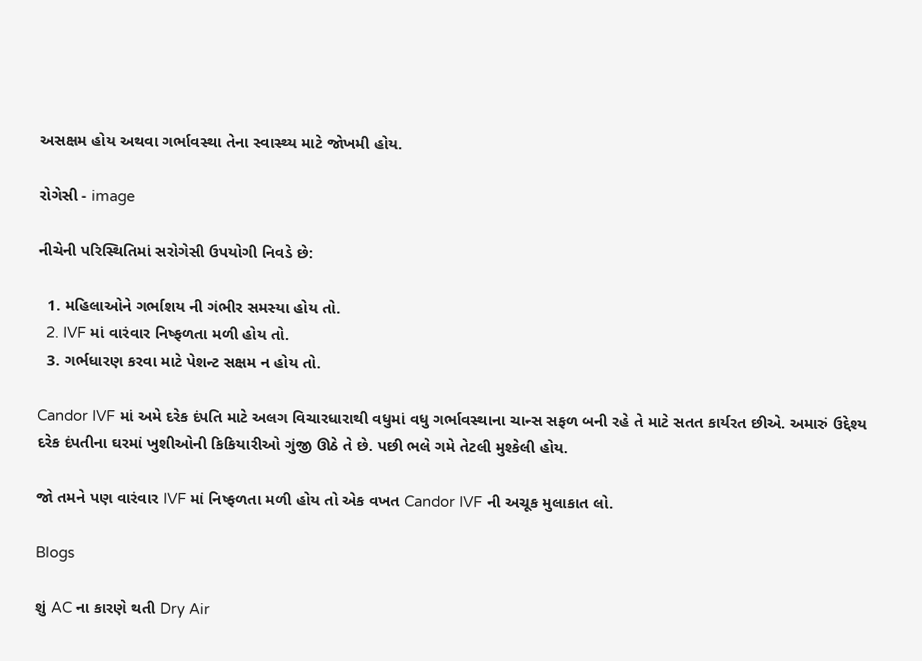અસક્ષમ હોય અથવા ગર્ભાવસ્થા તેના સ્વાસ્થ્ય માટે જોખમી હોય.

રોગેસી - image

નીચેની પરિસ્થિતિમાં સરોગેસી ઉપયોગી નિવડે છે:

  1. મહિલાઓને ગર્ભાશય ની ગંભીર સમસ્યા હોય તો.
  2. IVF માં વારંવાર નિષ્ફળતા મળી હોય તો.
  3. ગર્ભધારણ કરવા માટે પેશન્ટ સક્ષમ ન હોય તો.

Candor IVF માં અમે દરેક દંપતિ માટે અલગ વિચારધારાથી વધુમાં વધુ ગર્ભાવસ્થાના ચાન્સ સફળ બની રહે તે માટે સતત કાર્યરત છીએ. અમારું ઉદ્દેશ્ય દરેક દંપતીના ઘરમાં ખુશીઓની કિકિયારીઓ ગુંજી ઊઠે તે છે. પછી ભલે ગમે તેટલી મુશ્કેલી હોય.

જો તમને પણ વારંવાર IVF માં નિષ્ફળતા મળી હોય તો એક વખત Candor IVF ની અચૂક મુલાકાત લો.

Blogs

શું AC ના કારણે થતી Dry Air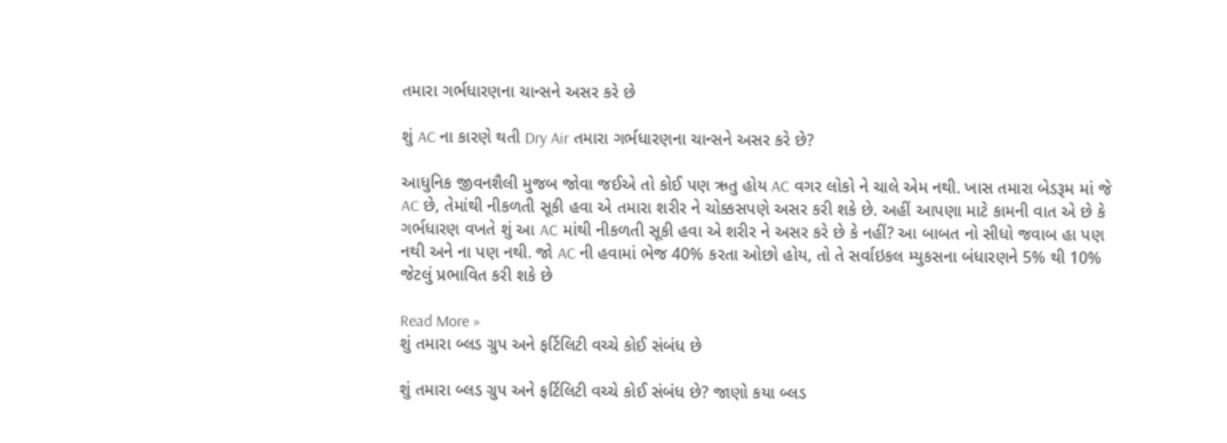તમારા ગર્ભધારણના ચાન્સને અસર કરે છે

શું AC ના કારણે થતી Dry Air તમારા ગર્ભધારણના ચાન્સને અસર કરે છે?

આધુનિક જીવનશૈલી મુજબ જોવા જઈએ તો કોઈ પણ ઋતુ હોય AC વગર લોકો ને ચાલે એમ નથી. ખાસ તમારા બેડરૂમ માં જે AC છે, તેમાંથી નીકળતી સૂકી હવા એ તમારા શરીર ને ચોક્કસપણે અસર કરી શકે છે. અહીં આપણા માટે કામની વાત એ છે કે ગર્ભધારણ વખતે શું આ AC માંથી નીકળતી સૂકી હવા એ શરીર ને અસર કરે છે કે નહીં? આ બાબત નો સીધો જવાબ હા પણ નથી અને ના પણ નથી. જો AC ની હવામાં ભેજ 40% કરતા ઓછો હોય, તો તે સર્વાઇકલ મ્યુકસના બંધારણને 5% થી 10% જેટલું પ્રભાવિત કરી શકે છે

Read More »
શું તમારા બ્લડ ગ્રુપ અને ફર્ટિલિટી વચ્ચે કોઈ સંબંધ છે

શું તમારા બ્લડ ગ્રુપ અને ફર્ટિલિટી વચ્ચે કોઈ સંબંધ છે? જાણો કયા બ્લડ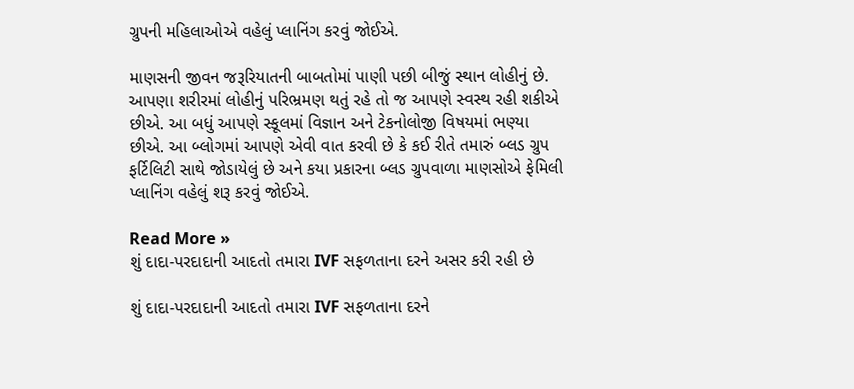ગ્રુપની મહિલાઓએ વહેલું પ્લાનિંગ કરવું જોઈએ.

માણસની જીવન જરૂરિયાતની બાબતોમાં પાણી પછી બીજું સ્થાન લોહીનું છે. આપણા શરીરમાં લોહીનું પરિભ્રમણ થતું રહે તો જ આપણે સ્વસ્થ રહી શકીએ છીએ. આ બધું આપણે સ્કૂલમાં વિજ્ઞાન અને ટેકનોલોજી વિષયમાં ભણ્યા છીએ. આ બ્લોગમાં આપણે એવી વાત કરવી છે કે કઈ રીતે તમારું બ્લડ ગ્રુપ ફર્ટિલિટી સાથે જોડાયેલું છે અને કયા પ્રકારના બ્લડ ગ્રુપવાળા માણસોએ ફેમિલી પ્લાનિંગ વહેલું શરૂ કરવું જોઈએ.

Read More »
શું દાદા-પરદાદાની આદતો તમારા IVF સફળતાના દરને અસર કરી રહી છે

શું દાદા-પરદાદાની આદતો તમારા IVF સફળતાના દરને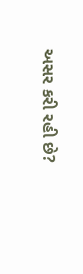અસર કરી રહી છે?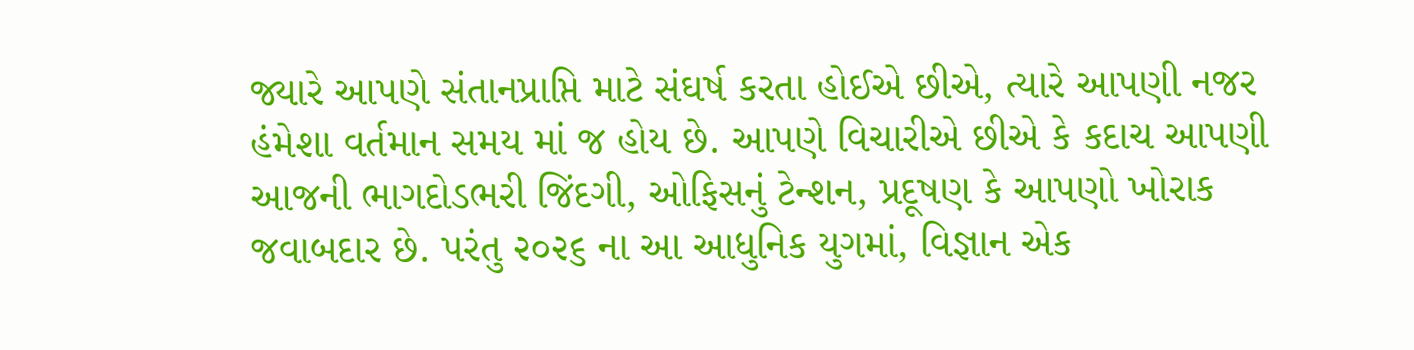જ્યારે આપણે સંતાનપ્રાપ્તિ માટે સંઘર્ષ કરતા હોઈએ છીએ, ત્યારે આપણી નજર હંમેશા વર્તમાન સમય માં જ હોય છે. આપણે વિચારીએ છીએ કે કદાચ આપણી આજની ભાગદોડભરી જિંદગી, ઓફિસનું ટેન્શન, પ્રદૂષણ કે આપણો ખોરાક જવાબદાર છે. પરંતુ ૨૦૨૬ ના આ આધુનિક યુગમાં, વિજ્ઞાન એક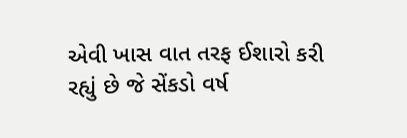એવી ખાસ વાત તરફ ઈશારો કરી રહ્યું છે જે સેંકડો વર્ષ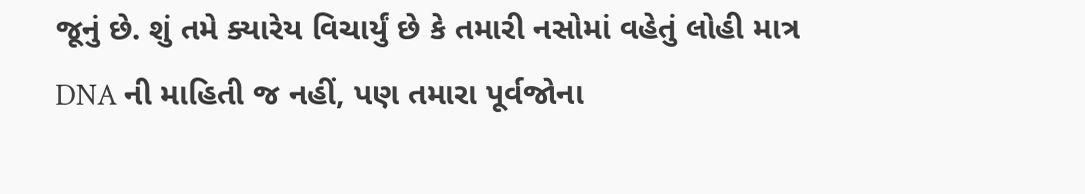જૂનું છે. શું તમે ક્યારેય વિચાર્યું છે કે તમારી નસોમાં વહેતું લોહી માત્ર DNA ની માહિતી જ નહીં, પણ તમારા પૂર્વજોના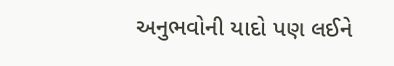અનુભવોની યાદો પણ લઈને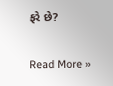ફરે છે?

Read More »